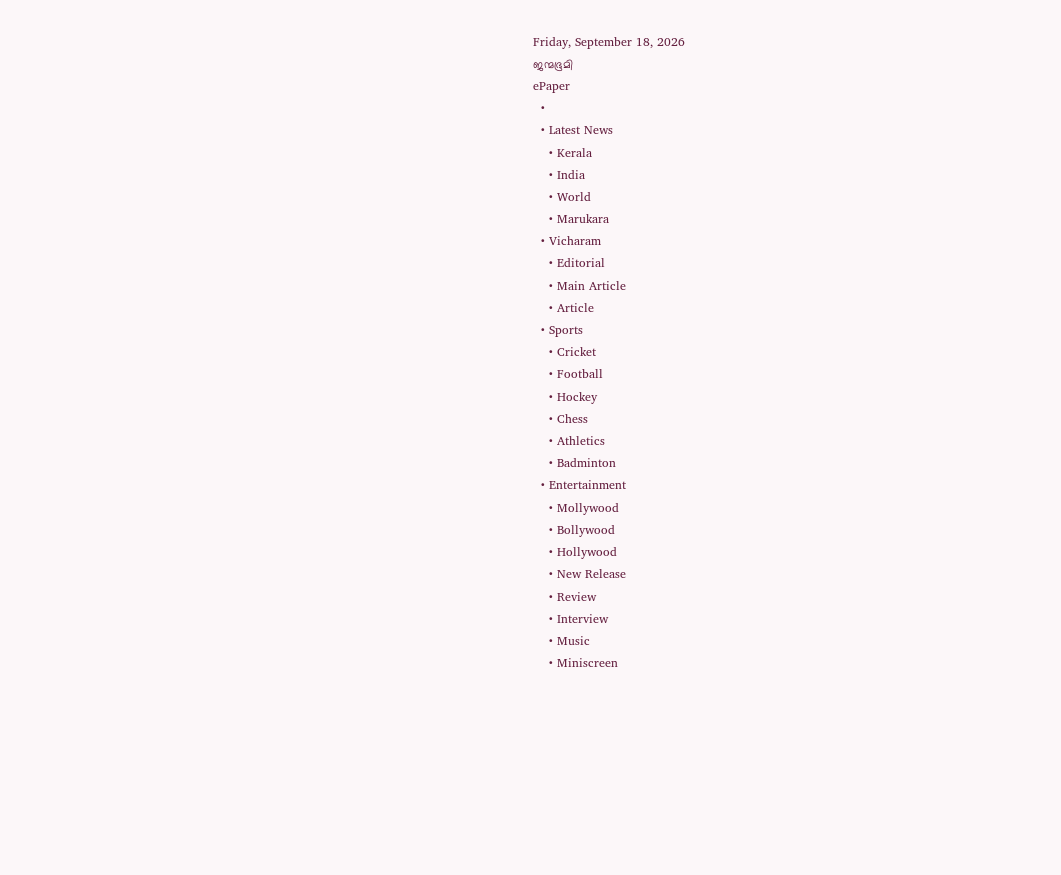Friday, September 18, 2026
ജന്മഭൂമി
ePaper
  •
  • Latest News
    • Kerala
    • India
    • World
    • Marukara
  • Vicharam
    • Editorial
    • Main Article
    • Article
  • Sports
    • Cricket
    • Football
    • Hockey
    • Chess
    • Athletics
    • Badminton
  • Entertainment
    • Mollywood
    • Bollywood
    • Hollywood
    • New Release
    • Review
    • Interview
    • Music
    • Miniscreen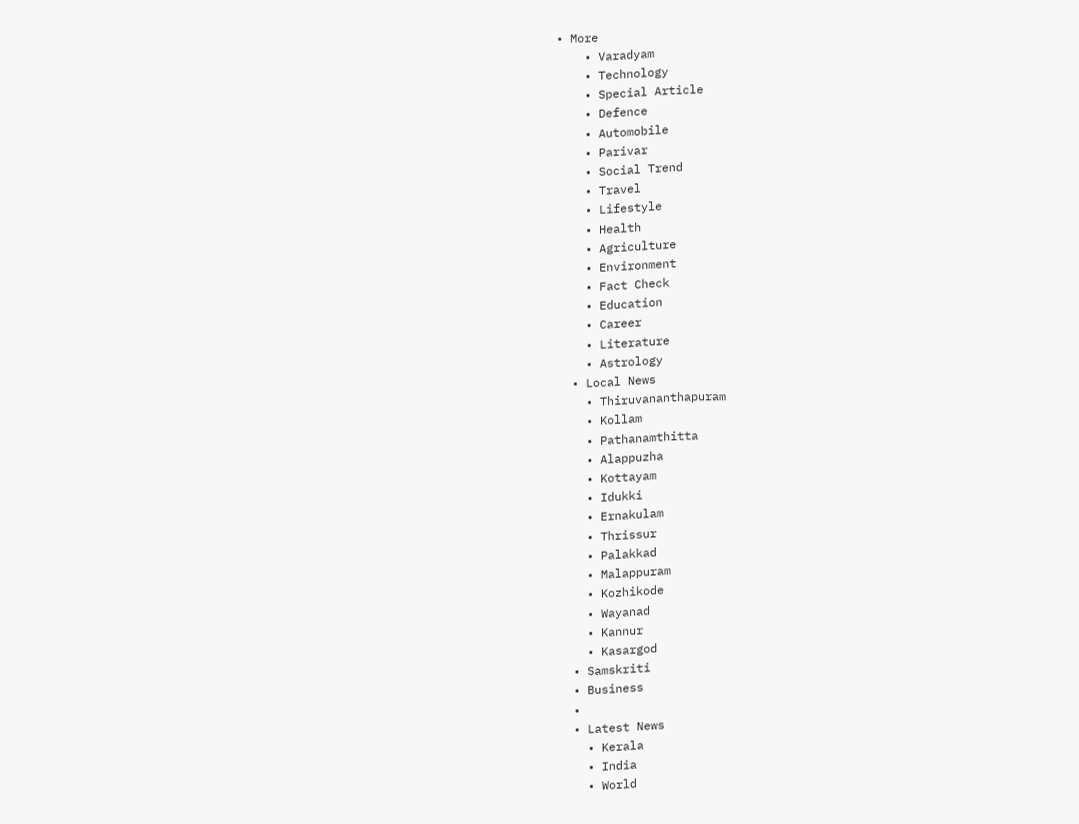• More
    • Varadyam
    • Technology
    • Special Article
    • Defence
    • Automobile
    • Parivar
    • Social Trend
    • Travel
    • Lifestyle
    • Health
    • Agriculture
    • Environment
    • Fact Check
    • Education
    • Career
    • Literature
    • Astrology
  • Local News
    • Thiruvananthapuram
    • Kollam
    • Pathanamthitta
    • Alappuzha
    • Kottayam
    • Idukki
    • Ernakulam
    • Thrissur
    • Palakkad
    • Malappuram
    • Kozhikode
    • Wayanad
    • Kannur
    • Kasargod
  • Samskriti
  • Business
  •
  • Latest News
    • Kerala
    • India
    • World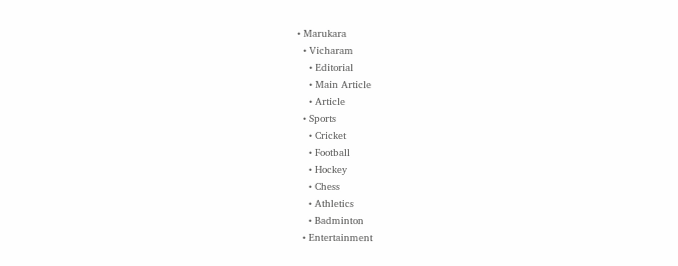• Marukara
  • Vicharam
    • Editorial
    • Main Article
    • Article
  • Sports
    • Cricket
    • Football
    • Hockey
    • Chess
    • Athletics
    • Badminton
  • Entertainment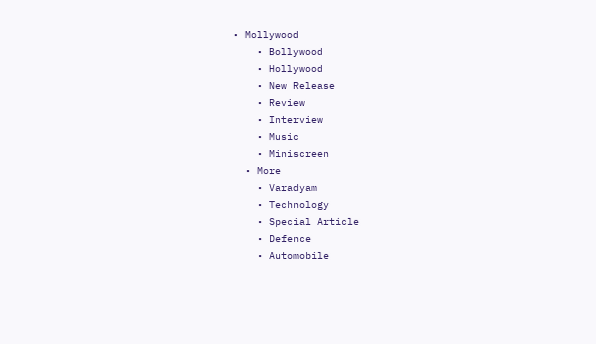• Mollywood
    • Bollywood
    • Hollywood
    • New Release
    • Review
    • Interview
    • Music
    • Miniscreen
  • More
    • Varadyam
    • Technology
    • Special Article
    • Defence
    • Automobile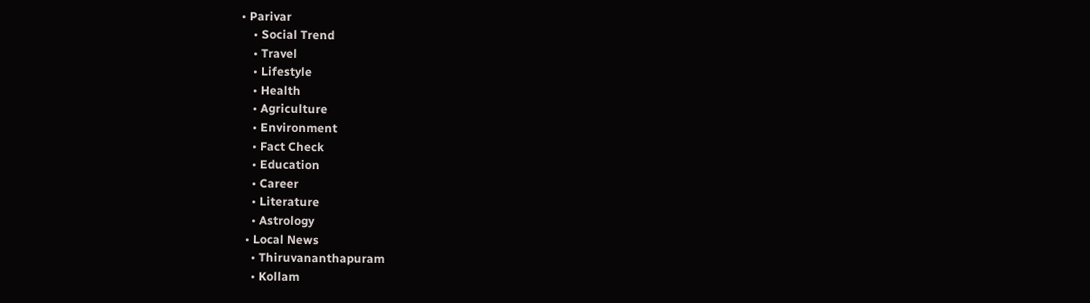• Parivar
    • Social Trend
    • Travel
    • Lifestyle
    • Health
    • Agriculture
    • Environment
    • Fact Check
    • Education
    • Career
    • Literature
    • Astrology
  • Local News
    • Thiruvananthapuram
    • Kollam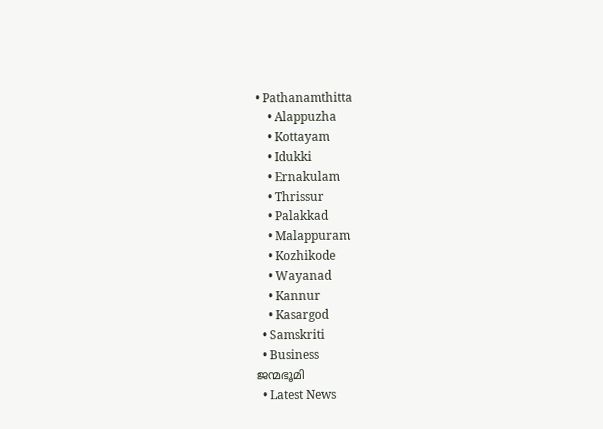• Pathanamthitta
    • Alappuzha
    • Kottayam
    • Idukki
    • Ernakulam
    • Thrissur
    • Palakkad
    • Malappuram
    • Kozhikode
    • Wayanad
    • Kannur
    • Kasargod
  • Samskriti
  • Business
ജന്മഭൂമി
  • Latest News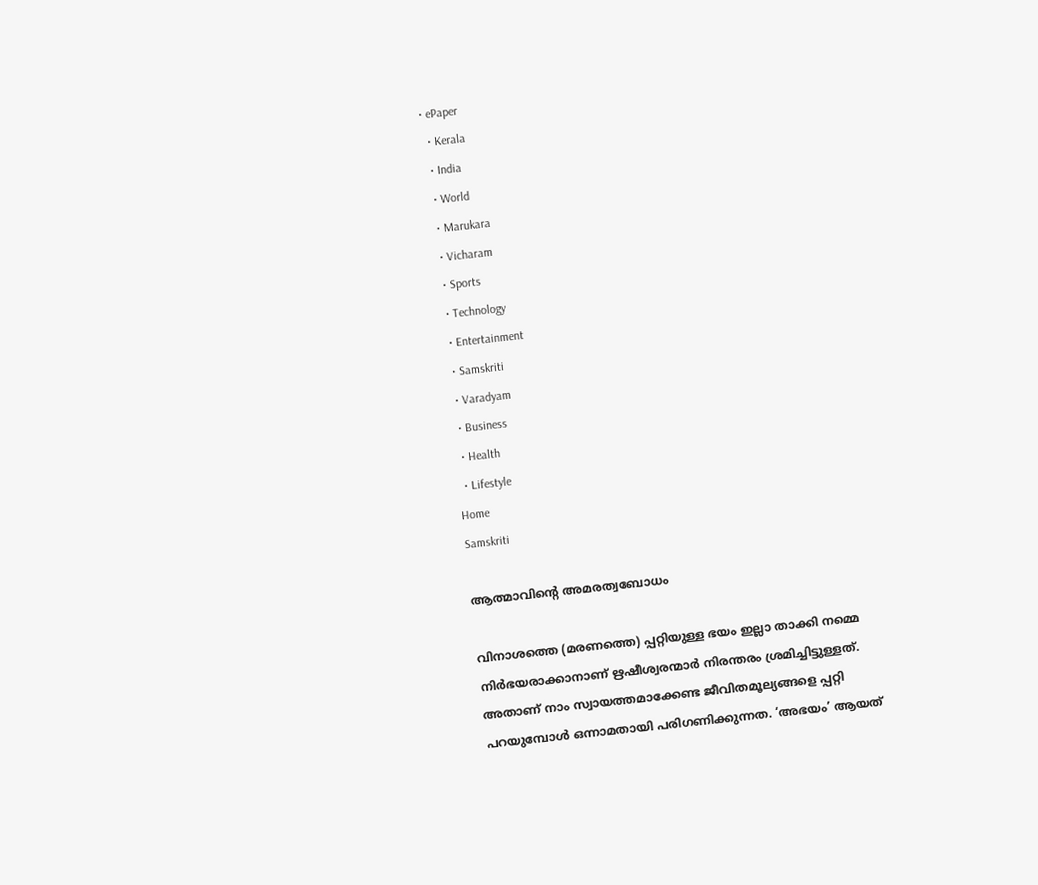• ePaper
  • Kerala
  • India
  • World
  • Marukara
  • Vicharam
  • Sports
  • Technology
  • Entertainment
  • Samskriti
  • Varadyam
  • Business
  • Health
  • Lifestyle
Home
Samskriti

ആത്മാവിന്റെ അമരത്വബോധം

വിനാശത്തെ (മരണത്തെ) പ്പറ്റിയുള്ള ഭയം ഇല്ലാ താക്കി നമ്മെ നിര്‍ഭയരാക്കാനാണ് ഋഷീശ്വരന്മാര്‍ നിരന്തരം ശ്രമിച്ചിട്ടുള്ളത്. അതാണ് നാം സ്വായത്തമാക്കേണ്ട ജീവിതമൂല്യങ്ങളെ പ്പറ്റി പറയുമ്പോള്‍ ഒന്നാമതായി പരിഗണിക്കുന്നത. ‘അഭയം’ ആയത്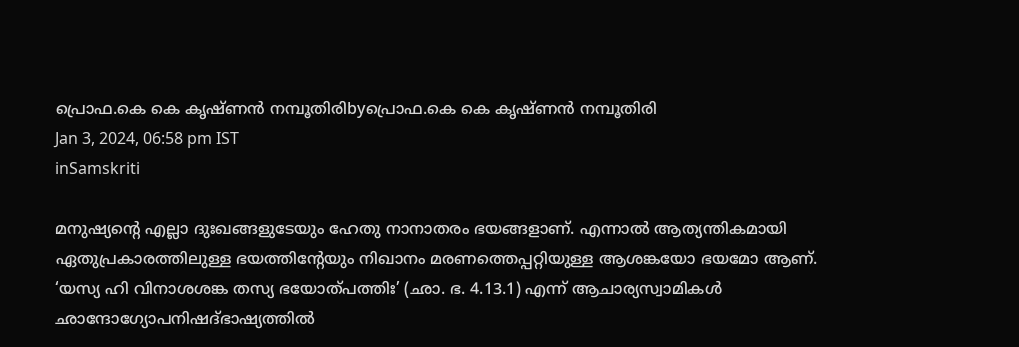പ്രൊഫ.കെ കെ കൃഷ്ണന്‍ നമ്പൂതിരിbyപ്രൊഫ.കെ കെ കൃഷ്ണന്‍ നമ്പൂതിരി
Jan 3, 2024, 06:58 pm IST
inSamskriti

മനുഷ്യന്റെ എല്ലാ ദുഃഖങ്ങളുടേയും ഹേതു നാനാതരം ഭയങ്ങളാണ്. എന്നാല്‍ ആത്യന്തികമായി ഏതുപ്രകാരത്തിലുള്ള ഭയത്തിന്റേയും നിഖാനം മരണത്തെപ്പറ്റിയുള്ള ആശങ്കയോ ഭയമോ ആണ്. ‘യസ്യ ഹി വിനാശശങ്ക തസ്യ ഭയോത്പത്തിഃ’ (ഛാ. ഭ. 4.13.1) എന്ന് ആചാര്യസ്വാമികള്‍ ഛാന്ദോഗ്യോപനിഷദ്ഭാഷ്യത്തില്‍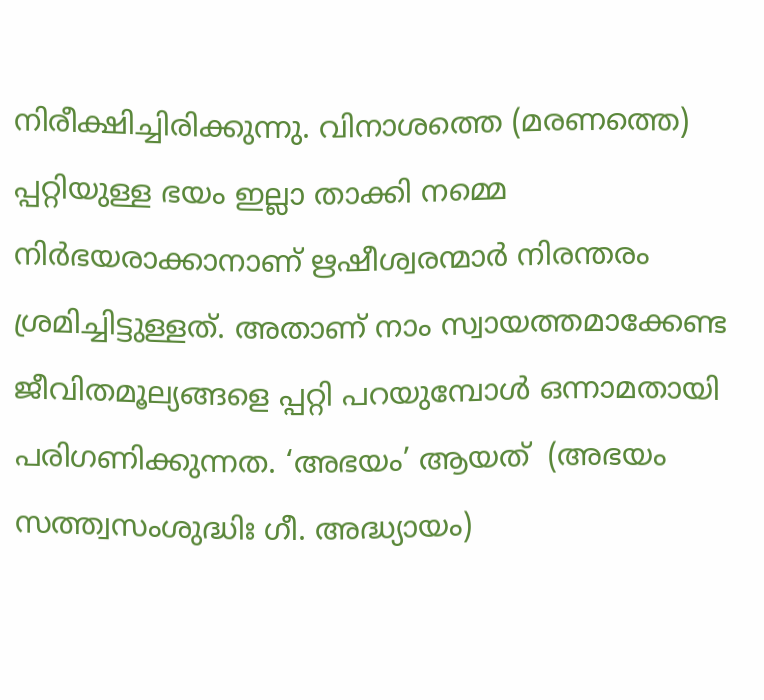നിരീക്ഷിച്ചിരിക്കുന്നു. വിനാശത്തെ (മരണത്തെ) പ്പറ്റിയുള്ള ഭയം ഇല്ലാ താക്കി നമ്മെ നിര്‍ഭയരാക്കാനാണ് ഋഷീശ്വരന്മാര്‍ നിരന്തരം ശ്രമിച്ചിട്ടുള്ളത്. അതാണ് നാം സ്വായത്തമാക്കേണ്ട ജീവിതമൂല്യങ്ങളെ പ്പറ്റി പറയുമ്പോള്‍ ഒന്നാമതായി പരിഗണിക്കുന്നത. ‘അഭയം’ ആയത്  (അഭയം സത്ത്വസംശുദ്ധിഃ ഗീ. അദ്ധ്യായം)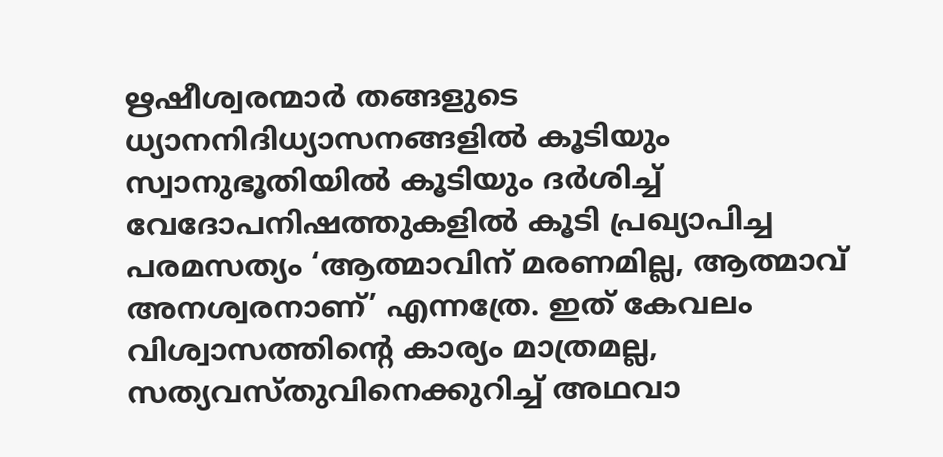ഋഷീശ്വരന്മാര്‍ തങ്ങളുടെ ധ്യാനനിദിധ്യാസനങ്ങളില്‍ കൂടിയും സ്വാനുഭൂതിയില്‍ കൂടിയും ദര്‍ശിച്ച് വേദോപനിഷത്തുകളില്‍ കൂടി പ്രഖ്യാപിച്ച പരമസത്യം ‘ആത്മാവിന് മരണമില്ല, ആത്മാവ് അനശ്വരനാണ്’ എന്നത്രേ. ഇത് കേവലം വിശ്വാസത്തിന്റെ കാര്യം മാത്രമല്ല, സത്യവസ്തുവിനെക്കുറിച്ച് അഥവാ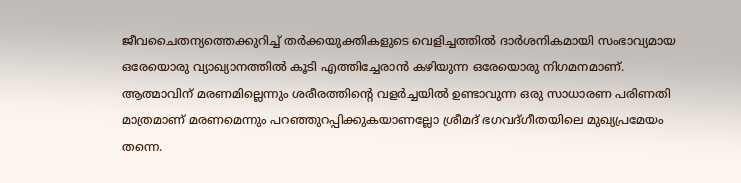ജീവചൈതന്യത്തെക്കുറിച്ച് തര്‍ക്കയുക്തികളുടെ വെളിച്ചത്തില്‍ ദാര്‍ശനികമായി സംഭാവ്യമായ ഒരേയൊരു വ്യാഖ്യാനത്തില്‍ കൂടി എത്തിച്ചേരാന്‍ കഴിയുന്ന ഒരേയൊരു നിഗമനമാണ്. ആത്മാവിന് മരണമില്ലെന്നും ശരീരത്തിന്റെ വളര്‍ച്ചയില്‍ ഉണ്ടാവുന്ന ഒരു സാധാരണ പരിണതി മാത്രമാണ് മരണമെന്നും പറഞ്ഞുറപ്പിക്കുകയാണല്ലോ ശ്രീമദ് ഭഗവദ്ഗീതയിലെ മുഖ്യപ്രമേയം തന്നെ.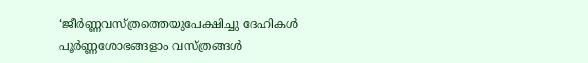‘ജീര്‍ണ്ണവസ്ത്രത്തെയുപേക്ഷിച്ചു ദേഹികള്‍ പൂര്‍ണ്ണശോഭങ്ങളാം വസ്ത്രങ്ങള്‍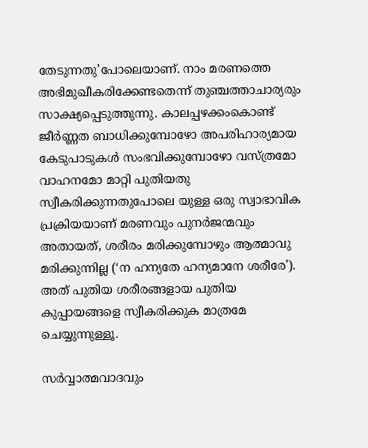തേടുന്നതു’പോലെയാണ്. നാം മരണത്തെ അഭിമുഖീകരിക്കേണ്ടതെന്ന് തുഞ്ചത്താചാര്യരും സാക്ഷ്യപ്പെടുത്തുന്നു. കാലപ്പഴക്കംകൊണ്ട് ജീര്‍ണ്ണത ബാധിക്കുമ്പോഴോ അപരിഹാര്യമായ കേടുപാടുകള്‍ സംഭവിക്കുമ്പോഴോ വസ്ത്രമോ വാഹനമോ മാറ്റി പുതിയതു സ്വീകരിക്കുന്നതുപോലെ യുള്ള ഒരു സ്വാഭാവിക പ്രക്രിയയാണ് മരണവും പുനര്‍ജന്മവും അതായത്, ശരീരം മരിക്കുമ്പോഴും ആത്മാവു മരിക്കുന്നില്ല (‘ന ഹന്യതേ ഹന്യമാനേ ശരീരേ’). അത് പുതിയ ശരീരങ്ങളായ പുതിയ കുപ്പായങ്ങളെ സ്വീകരിക്കുക മാത്രമേ ചെയ്യുന്നുള്ളൂ.

സര്‍വ്വാത്മവാദവും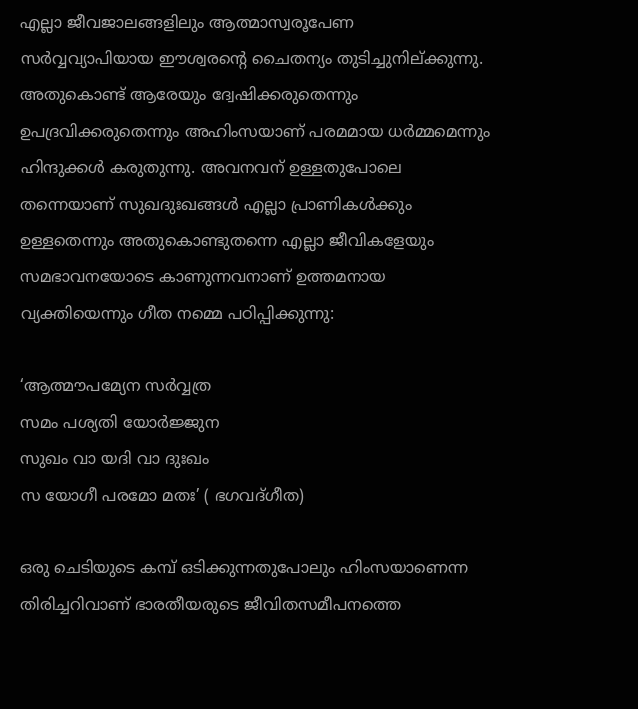എല്ലാ ജീവജാലങ്ങളിലും ആത്മാസ്വരൂപേണ സര്‍വ്വവ്യാപിയായ ഈശ്വരന്റെ ചൈതന്യം തുടിച്ചുനില്ക്കുന്നു. അതുകൊണ്ട് ആരേയും ദ്വേഷിക്കരുതെന്നും ഉപദ്രവിക്കരുതെന്നും അഹിംസയാണ് പരമമായ ധര്‍മ്മമെന്നും ഹിന്ദുക്കള്‍ കരുതുന്നു. അവനവന് ഉള്ളതുപോലെ തന്നെയാണ് സുഖദുഃഖങ്ങള്‍ എല്ലാ പ്രാണികള്‍ക്കും ഉള്ളതെന്നും അതുകൊണ്ടുതന്നെ എല്ലാ ജീവികളേയും സമഭാവനയോടെ കാണുന്നവനാണ് ഉത്തമനായ വ്യക്തിയെന്നും ഗീത നമ്മെ പഠിപ്പിക്കുന്നു:

‘ആത്മൗപമ്യേന സര്‍വ്വത്ര
സമം പശ്യതി യോര്‍ജ്ജുന
സുഖം വാ യദി വാ ദുഃഖം
സ യോഗീ പരമോ മതഃ’ ( ഭഗവദ്ഗീത)

ഒരു ചെടിയുടെ കമ്പ് ഒടിക്കുന്നതുപോലും ഹിംസയാണെന്ന തിരിച്ചറിവാണ് ഭാരതീയരുടെ ജീവിതസമീപനത്തെ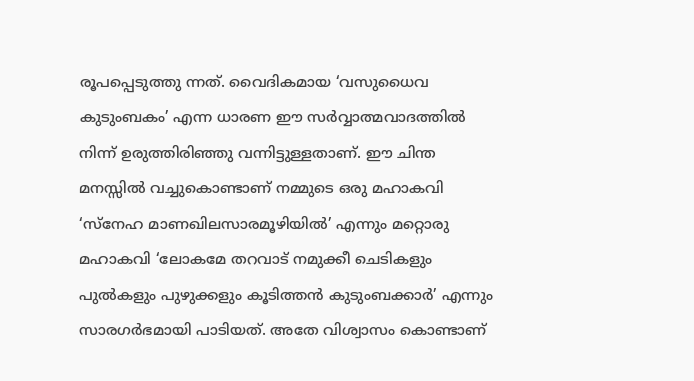രൂപപ്പെടുത്തു ന്നത്. വൈദികമായ ‘വസുധൈവ കുടുംബകം’ എന്ന ധാരണ ഈ സര്‍വ്വാത്മവാദത്തില്‍ നിന്ന് ഉരുത്തിരിഞ്ഞു വന്നിട്ടുള്ളതാണ്. ഈ ചിന്ത മനസ്സില്‍ വച്ചുകൊണ്ടാണ് നമ്മുടെ ഒരു മഹാകവി ‘സ്‌നേഹ മാണഖിലസാരമൂഴിയില്‍’ എന്നും മറ്റൊരു മഹാകവി ‘ലോകമേ തറവാട് നമുക്കീ ചെടികളും പുല്‍കളും പുഴുക്കളും കൂടിത്തന്‍ കുടുംബക്കാര്‍’ എന്നും സാരഗര്‍ഭമായി പാടിയത്. അതേ വിശ്വാസം കൊണ്ടാണ്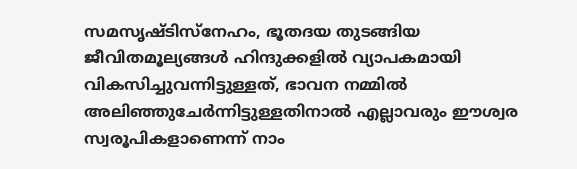സമസൃഷ്ടിസ്‌നേഹം, ഭൂതദയ തുടങ്ങിയ ജീവിതമൂല്യങ്ങള്‍ ഹിന്ദുക്കളില്‍ വ്യാപകമായി വികസിച്ചുവന്നിട്ടുള്ളത്, ഭാവന നമ്മില്‍ അലിഞ്ഞുചേര്‍ന്നിട്ടുള്ളതിനാല്‍ എല്ലാവരും ഈശ്വര സ്വരൂപികളാണെന്ന് നാം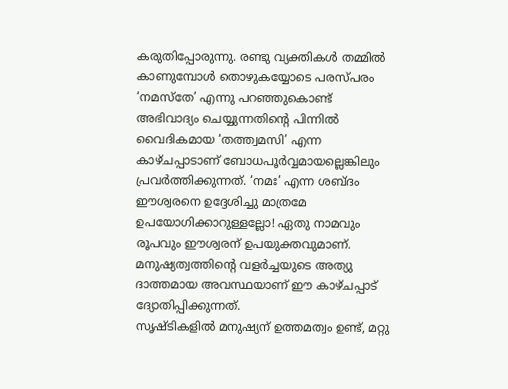കരുതിപ്പോരുന്നു. രണ്ടു വ്യക്തികള്‍ തമ്മില്‍ കാണുമ്പോള്‍ തൊഴുകയ്യോടെ പരസ്പരം ‘നമസ്‌തേ’ എന്നു പറഞ്ഞുകൊണ്ട് അഭിവാദ്യം ചെയ്യുന്നതിന്റെ പിന്നില്‍ വൈദികമായ ‘തത്ത്വമസി’ എന്ന കാഴ്ചപ്പാടാണ് ബോധപൂര്‍വ്വമായല്ലെങ്കിലും പ്രവര്‍ത്തിക്കുന്നത്. ‘നമഃ’ എന്ന ശബ്ദം ഈശ്വരനെ ഉദ്ദേശിച്ചു മാത്രമേ ഉപയോഗിക്കാറുള്ളല്ലോ! ഏതു നാമവും രൂപവും ഈശ്വരന് ഉപയുക്തവുമാണ്. മനുഷ്യത്വത്തിന്റെ വളര്‍ച്ചയുടെ അത്യു ദാത്തമായ അവസ്ഥയാണ് ഈ കാഴ്ചപ്പാട് ദ്യോതിപ്പിക്കുന്നത്.
സൃഷ്ടികളില്‍ മനുഷ്യന് ഉത്തമത്വം ഉണ്ട്, മറ്റു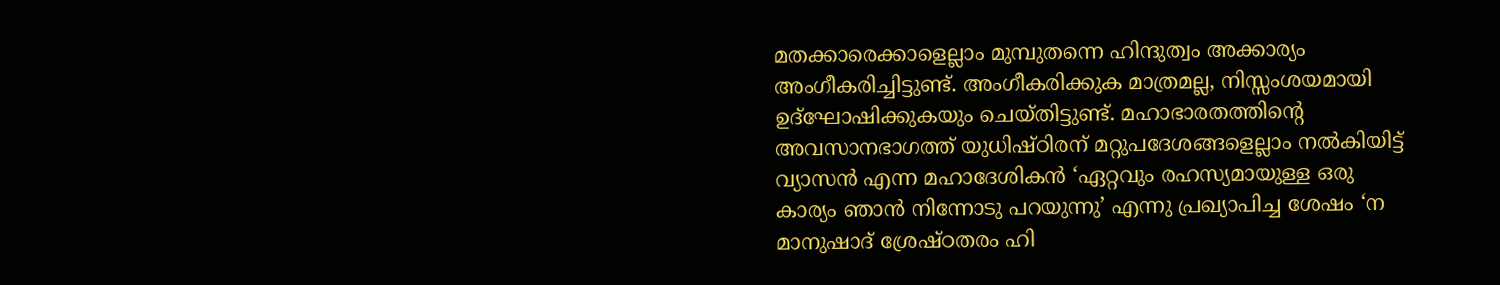മതക്കാരെക്കാളെല്ലാം മുമ്പുതന്നെ ഹിന്ദുത്വം അക്കാര്യം അംഗീകരിച്ചിട്ടുണ്ട്. അംഗീകരിക്കുക മാത്രമല്ല, നിസ്സംശയമായി ഉദ്‌ഘോഷിക്കുകയും ചെയ്തിട്ടുണ്ട്. മഹാഭാരതത്തിന്റെ അവസാനഭാഗത്ത് യുധിഷ്ഠിരന് മറ്റുപദേശങ്ങളെല്ലാം നല്‍കിയിട്ട് വ്യാസന്‍ എന്ന മഹാദേശികന്‍ ‘ഏറ്റവും രഹസ്യമായുള്ള ഒരു കാര്യം ഞാന്‍ നിന്നോടു പറയുന്നു’ എന്നു പ്രഖ്യാപിച്ച ശേഷം ‘ന മാനുഷാദ് ശ്രേഷ്ഠതരം ഹി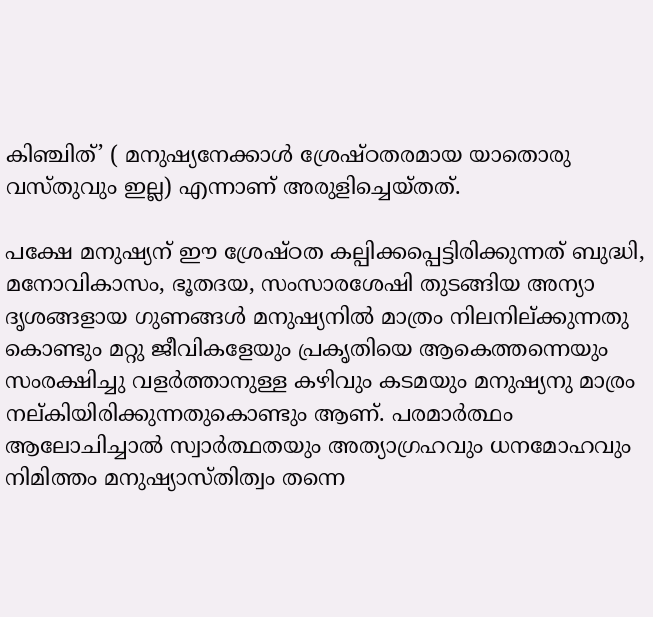കിഞ്ചിത്’ ( മനുഷ്യനേക്കാള്‍ ശ്രേഷ്ഠതരമായ യാതൊരു വസ്തുവും ഇല്ല) എന്നാണ് അരുളിച്ചെയ്തത്.

പക്ഷേ മനുഷ്യന് ഈ ശ്രേഷ്ഠത കല്പിക്കപ്പെട്ടിരിക്കുന്നത് ബുദ്ധി, മനോവികാസം, ഭൂതദയ, സംസാരശേഷി തുടങ്ങിയ അന്യാ ദൃശങ്ങളായ ഗുണങ്ങള്‍ മനുഷ്യനില്‍ മാത്രം നിലനില്ക്കുന്നതു കൊണ്ടും മറ്റു ജീവികളേയും പ്രകൃതിയെ ആകെത്തന്നെയും സംരക്ഷിച്ചു വളര്‍ത്താനുള്ള കഴിവും കടമയും മനുഷ്യനു മാര്രം നല്കിയിരിക്കുന്നതുകൊണ്ടും ആണ്. പരമാര്‍ത്ഥം ആലോചിച്ചാല്‍ സ്വാര്‍ത്ഥതയും അത്യാഗ്രഹവും ധനമോഹവും നിമിത്തം മനുഷ്യാസ്തിത്വം തന്നെ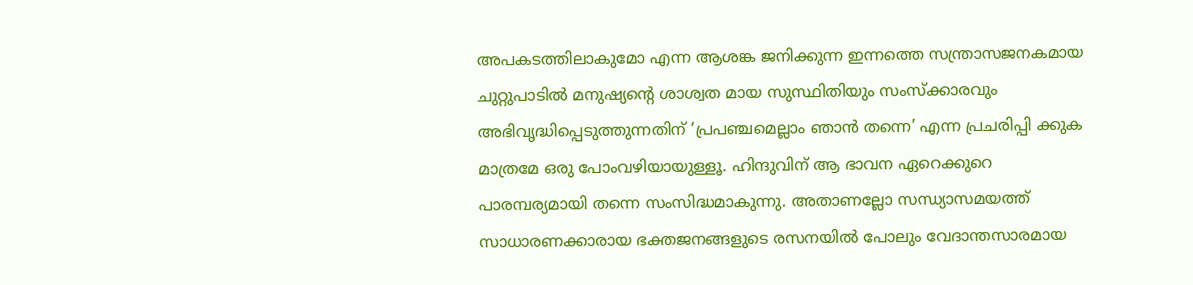അപകടത്തിലാകുമോ എന്ന ആശങ്ക ജനിക്കുന്ന ഇന്നത്തെ സന്ത്രാസജനകമായ ചുറ്റുപാടില്‍ മനുഷ്യന്റെ ശാശ്വത മായ സുസ്ഥിതിയും സംസ്‌ക്കാരവും അഭിവൃദ്ധിപ്പെടുത്തുന്നതിന് ‘പ്രപഞ്ചമെല്ലാം ഞാന്‍ തന്നെ’ എന്ന പ്രചരിപ്പി ക്കുക മാത്രമേ ഒരു പോംവഴിയായുള്ളൂ. ഹിന്ദുവിന് ആ ഭാവന ഏറെക്കുറെ പാരമ്പര്യമായി തന്നെ സംസിദ്ധമാകുന്നു. അതാണല്ലോ സന്ധ്യാസമയത്ത് സാധാരണക്കാരായ ഭക്തജനങ്ങളുടെ രസനയില്‍ പോലും വേദാന്തസാരമായ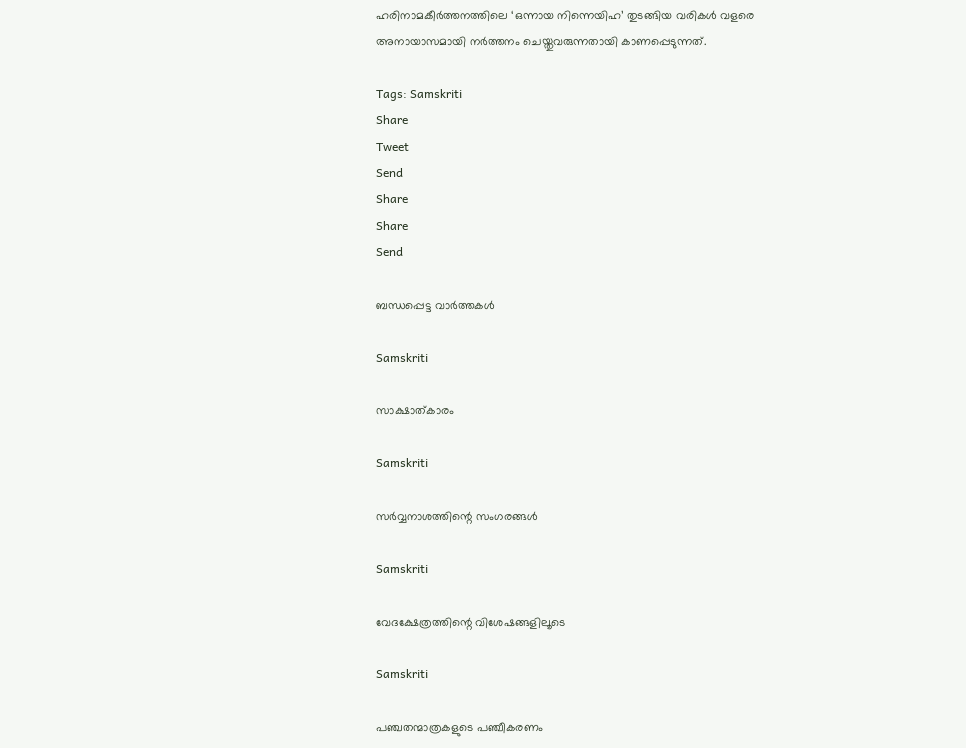ഹരിനാമകീര്‍ത്തനത്തിലെ ‘ഒന്നായ നിന്നെയിഹ’ തുടങ്ങിയ വരികള്‍ വളരെ അനായാസമായി നര്‍ത്തനം ചെയ്തുവരുന്നതായി കാണപ്പെടുന്നത്.

Tags: Samskriti
Share
Tweet
Send
Share
Share
Send

ബന്ധപ്പെട്ട വാര്‍ത്തകള്‍

Samskriti

സാക്ഷാത്കാരം

Samskriti

സര്‍വ്വനാശത്തിന്റെ സംഗരങ്ങള്‍

Samskriti

വേദക്ഷേത്രത്തിന്റെ വിശേഷങ്ങളിലൂടെ

Samskriti

പഞ്ചതന്മാത്രകളുടെ പഞ്ചീകരണം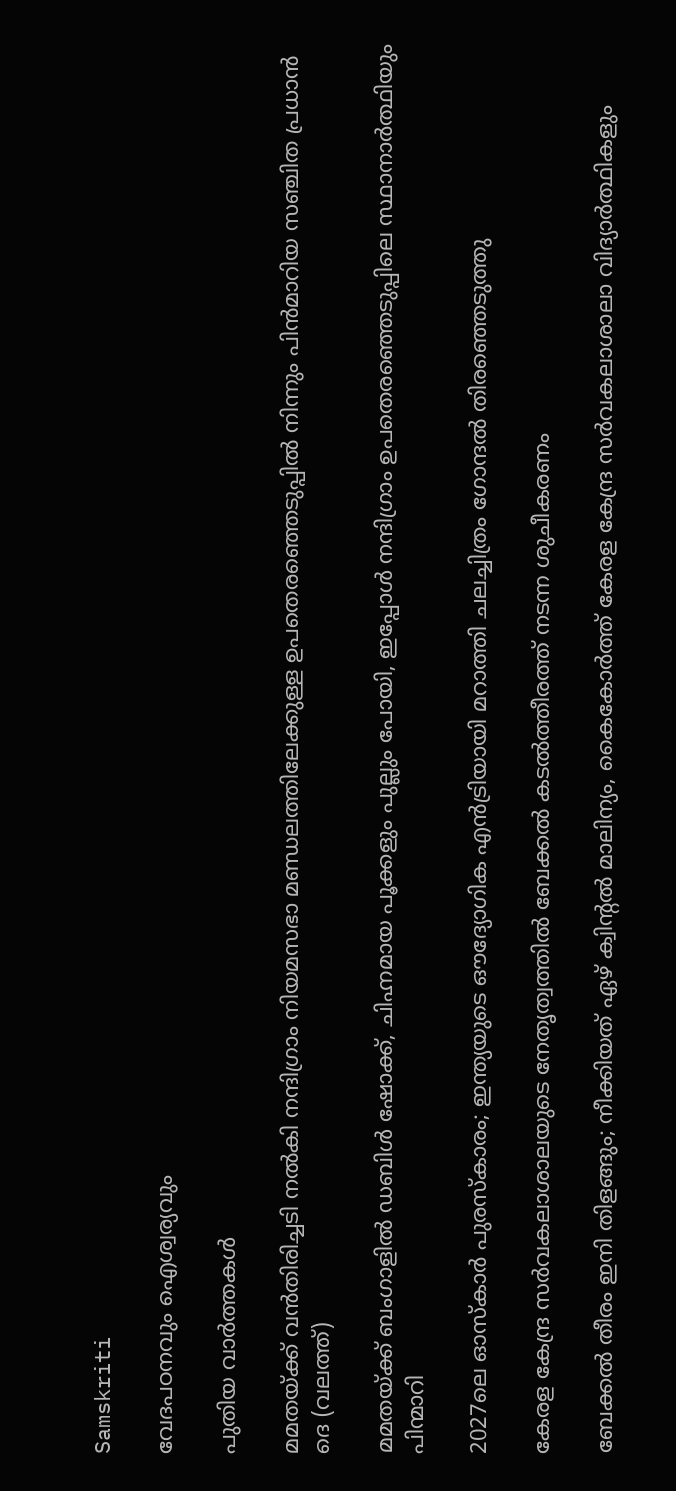Samskriti

വേദപഠനവും ഐശ്വര്യവും

പുതിയ വാര്‍ത്തകള്‍

മമതയ്ക്ക് വന്‍തിരിച്ചടി നല്‍കി നന്ദിഗ്രാം നിയമസഭാ മണ്ഡലത്തിലേക്കുള്ള ഉപതെര‍ഞ്ഞെടുപ്പില്‍ നിന്നും പിന്‍മാറിയ സഞ്ചിത പ്രധാന്‍ ദെ (വലത്ത്)

മമതയ്‌ക്ക് ബംഗാളില്‍ ഡബിള്‍ ഷോക്ക്, ചിഹ്നമായ പൂക്കളും പുല്ലും പോയി, ഇപ്പോള്‍ നന്ദിഗ്രാം ഉപതെരഞ്ഞെടുപ്പിലെ സ്ഥാനാര്‍ത്ഥിയും പിന്മാറി

2027ലെ ഓസ്‌കാർ പുരസ്‌കാരം; ഇന്ത്യയുടെ ഔദ്യോഗിക എൻട്രിയായി മറാത്തി ചലച്ചിത്രം ഗോന്ദൽ തിരഞ്ഞെടുത്തു

കേരള കേന്ദ്ര സര്‍വകലാശാലയുടെ നേതൃത്വത്തില്‍ ബേക്കല്‍ കടല്‍ത്തീരത്ത് നടന്ന ശുചീകരണം

ബേക്കല്‍ തീരം ഇനി തിളങ്ങും; നീക്കിയത് ഏഴ് ക്വിന്റല്‍ മാലിന്യം, കൈകോര്‍ത്ത് കേരള കേന്ദ്ര സര്‍വകലാശാലാ വിദ്യാര്‍ത്ഥികളും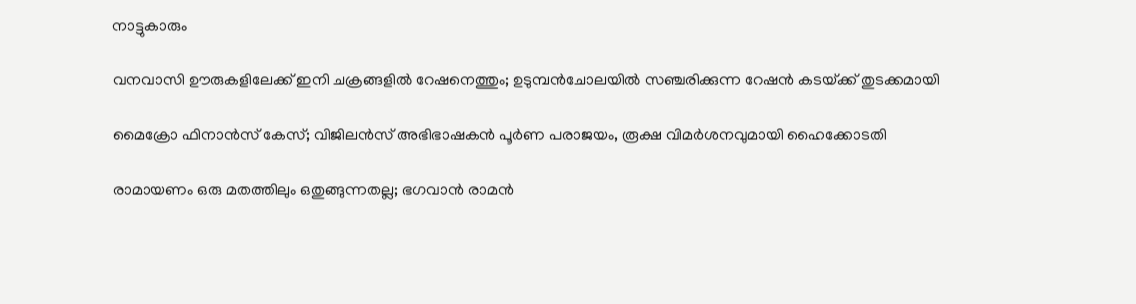നാട്ടുകാരും

വനവാസി ഊരുകളിലേക്ക് ഇനി ചക്രങ്ങളില്‍ റേഷനെത്തും; ഉടുമ്പന്‍ചോലയില്‍ സഞ്ചരിക്കുന്ന റേഷന്‍ കടയ്‌ക്ക് തുടക്കമായി

മൈക്രോ ഫിനാൻസ് കേസ്; വിജിലൻസ് അഭിഭാഷകൻ പൂർണ പരാജയം, രൂക്ഷ വിമർശനവുമായി ഹൈക്കോടതി

രാമായണം ഒരു മതത്തിലും ഒതുങ്ങുന്നതല്ല; ഭഗവാൻ രാമൻ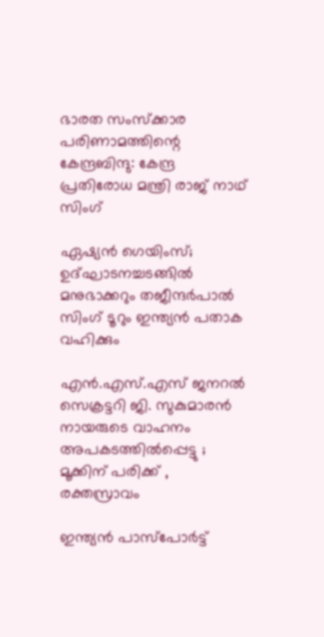ഭാരത സംസ്ക്കാര പരിണാമത്തിന്റെ കേന്ദ്രബിന്ദു: കേന്ദ്ര പ്രതിരോധ മന്ത്രി രാജ് നാഥ് സിംഗ്

ഏഷ്യൻ ഗെയിംസ്; ഉദ്ഘാടനച്ചടങ്ങിൽ മനുഭാക്കറും തജീന്ദർപാൽ സിംഗ് ടൂറും ഇന്ത്യൻ പതാക വഹിക്കും

എൻ.എസ്.എസ് ജനറൽ സെക്രട്ടറി ജി. സുകുമാരൻ നായരുടെ വാഹനം അപകടത്തിൽപ്പെട്ടു ; മൂക്കിന് പരിക്ക് , രക്തസ്രാവം

ഇന്ത്യൻ പാസ്പോർട്ട്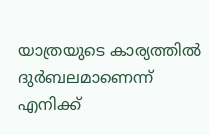യാത്രയുടെ കാര്യത്തിൽ ദുർബലമാണെന്ന് എനിക്ക്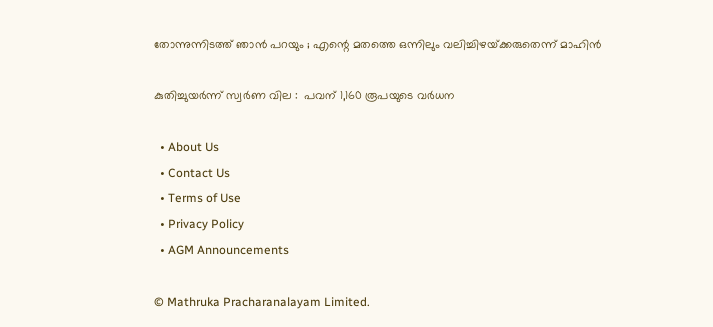തോന്നുന്നിടത്ത് ഞാൻ പറയും ; എന്റെ മതത്തെ ഒന്നിലും വലിച്ചിഴയ്‌ക്കരുതെന്ന് മാഹിൻ

കുതിച്ചുയര്‍ന്ന് സ്വർണ വില :  പവന് 1,160 രൂപയുടെ വര്‍ധന

  • About Us
  • Contact Us
  • Terms of Use
  • Privacy Policy
  • AGM Announcements

© Mathruka Pracharanalayam Limited.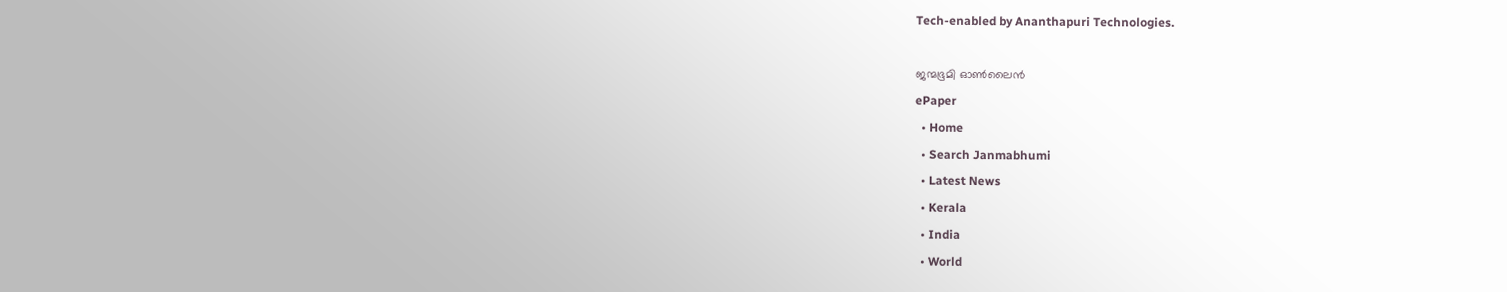Tech-enabled by Ananthapuri Technologies.

ജന്മഭൂമി ഓണ്‍ലൈന്‍
ePaper
  • Home
  • Search Janmabhumi
  • Latest News
  • Kerala
  • India
  • World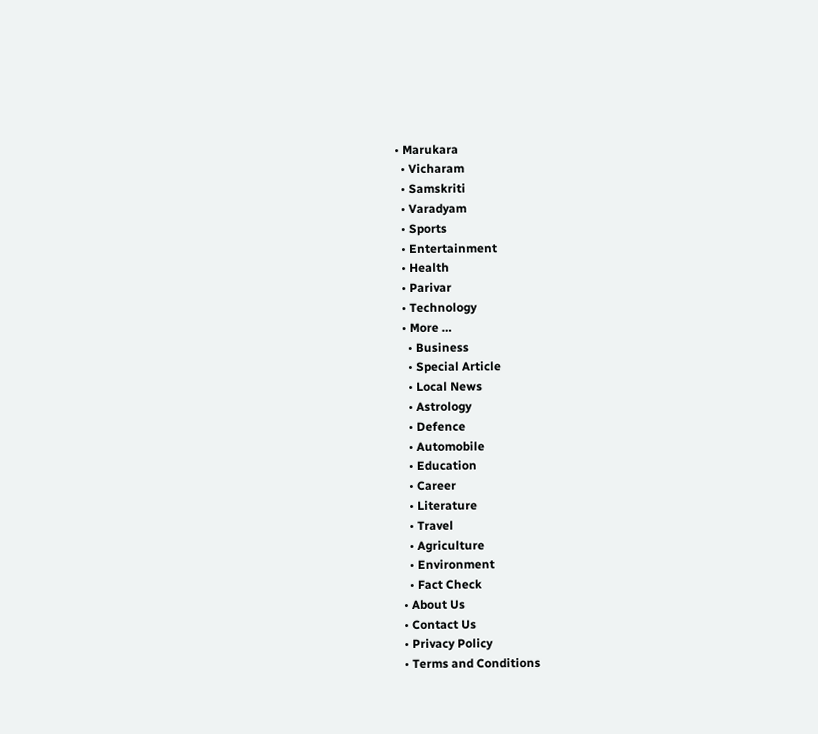• Marukara
  • Vicharam
  • Samskriti
  • Varadyam
  • Sports
  • Entertainment
  • Health
  • Parivar
  • Technology
  • More …
    • Business
    • Special Article
    • Local News
    • Astrology
    • Defence
    • Automobile
    • Education
    • Career
    • Literature
    • Travel
    • Agriculture
    • Environment
    • Fact Check
  • About Us
  • Contact Us
  • Privacy Policy
  • Terms and Conditions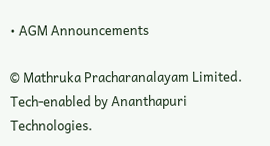• AGM Announcements

© Mathruka Pracharanalayam Limited.
Tech-enabled by Ananthapuri Technologies.